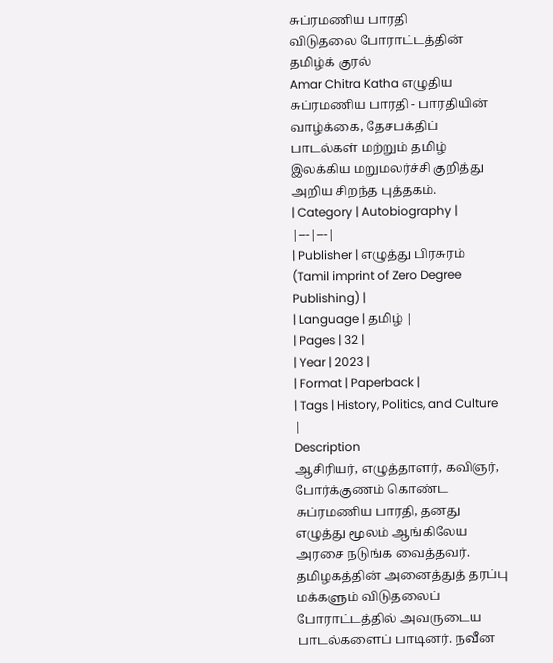சுப்ரமணிய பாரதி
விடுதலை போராட்டத்தின் தமிழ்க் குரல்
Amar Chitra Katha எழுதிய சுப்ரமணிய பாரதி - பாரதியின் வாழ்க்கை, தேசபக்திப் பாடல்கள் மற்றும் தமிழ் இலக்கிய மறுமலர்ச்சி குறித்து அறிய சிறந்த புத்தகம்.
| Category | Autobiography |
|---|---|
| Publisher | எழுத்து பிரசுரம் (Tamil imprint of Zero Degree Publishing) |
| Language | தமிழ் |
| Pages | 32 |
| Year | 2023 |
| Format | Paperback |
| Tags | History, Politics, and Culture |
Description
ஆசிரியர், எழுத்தாளர், கவிஞர், போர்க்குணம் கொண்ட சுப்ரமணிய பாரதி, தனது எழுத்து மூலம் ஆங்கிலேய அரசை நடுங்க வைத்தவர். தமிழகத்தின் அனைத்துத் தரப்பு மக்களும் விடுதலைப் போராட்டத்தில் அவருடைய பாடல்களைப் பாடினர். நவீன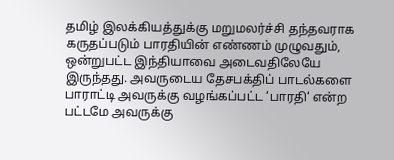தமிழ் இலக்கியத்துக்கு மறுமலர்ச்சி தந்தவராக கருதப்படும் பாரதியின் எண்ணம் முழுவதும், ஒன்றுபட்ட இந்தியாவை அடைவதிலேயே இருந்தது. அவருடைய தேசபக்திப் பாடல்களை பாராட்டி அவருக்கு வழங்கப்பட்ட ‘பாரதி‘ என்ற பட்டமே அவருக்கு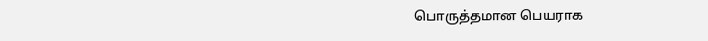பொருத்தமான பெயராக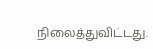நிலைத்துவிட்டது.